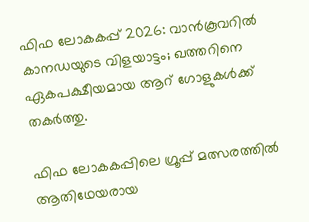ഫിഫ ലോകകപ്പ് 2026: വാൻകൂവറിൽ കാനഡയുടെ വിളയാട്ടം; ഖത്തറിനെ ഏകപക്ഷീയമായ ആറ് ഗോളുകൾക്ക് തകർത്തു.

ഫിഫ ലോകകപ്പിലെ ഗ്രൂപ്പ് മത്സരത്തിൽ ആതിഥേയരായ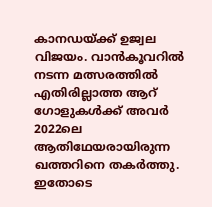കാനഡയ്ക്ക് ഉജ്വല വിജയം. വാൻകൂവറിൽ നടന്ന മത്സരത്തിൽ എതിരില്ലാത്ത ആറ് ഗോളുകൾക്ക് അവർ 2022ലെ ആതിഥേയരായിരുന്ന ഖത്തറിനെ തകർത്തു. ഇതോടെ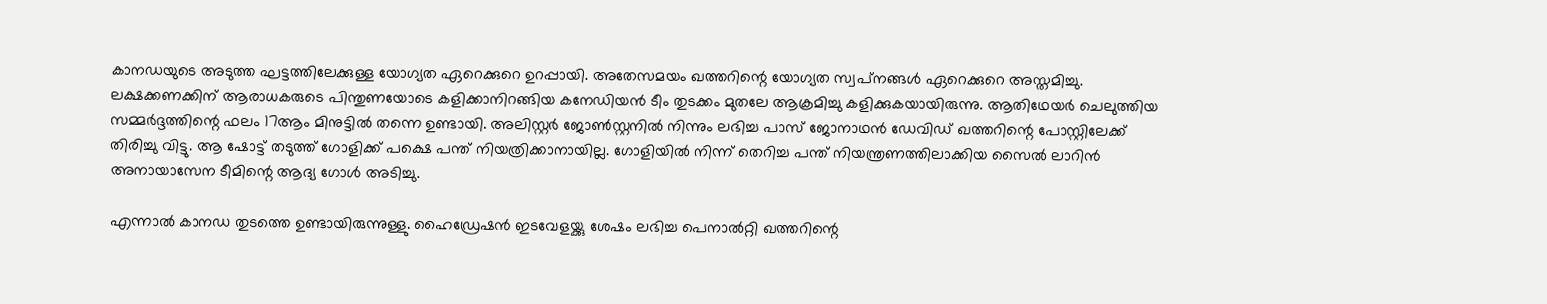കാനഡയുടെ അടുത്ത ഘട്ടത്തിലേക്കുള്ള യോഗ്യത ഏറെക്കുറെ ഉറപ്പായി. അതേസമയം ഖത്തറിന്റെ യോഗ്യത സ്വപ്‌നങ്ങൾ ഏറെക്കുറെ അസ്തമിച്ചു.
ലക്ഷക്കണക്കിന് ആരാധകരുടെ പിന്തുണയോടെ കളിക്കാനിറങ്ങിയ കനേഡിയൻ ടീം തുടക്കം മുതലേ ആക്രമിച്ചു കളിക്കുകയായിരുന്നു. ആതിഥേയർ ചെലുത്തിയ സമ്മർദ്ദത്തിന്റെ ഫലം 17ആം മിനുട്ടിൽ തന്നെ ഉണ്ടായി. അലിസ്റ്റർ ജോൺസ്റ്റനിൽ നിന്നും ലഭിച്ച പാസ് ജോനാഥൻ ഡേവിഡ് ഖത്തറിന്റെ പോസ്റ്റിലേക്ക് തിരിച്ചു വിട്ടു. ആ ഷോട്ട് തടുത്ത് ഗോളിക്ക് പക്ഷെ പന്ത് നിയത്രിക്കാനായില്ല. ഗോളിയിൽ നിന്ന് തെറിച്ച പന്ത് നിയന്ത്രണത്തിലാക്കിയ സൈൽ ലാറിൻ അനായാസേന ടീമിന്റെ ആദ്യ ഗോൾ അടിച്ചു.

എന്നാൽ കാനഡ തുടത്തെ ഉണ്ടായിരുന്നുള്ളു. ഹൈഡ്രേഷൻ ഇടവേളയ്ക്കു ശേഷം ലഭിച്ച പെനാൽറ്റി ഖത്തറിന്റെ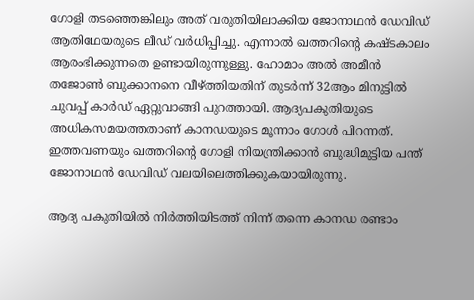ഗോളി തടഞ്ഞെങ്കിലും അത് വരുതിയിലാക്കിയ ജോനാഥൻ ഡേവിഡ് ആതിഥേയരുടെ ലീഡ് വർധിപ്പിച്ചു. എന്നാൽ ഖത്തറിന്റെ കഷ്ടകാലം ആരംഭിക്കുന്നതെ ഉണ്ടായിരുന്നുള്ളു. ഹോമാം അൽ അമീൻ തജോൺ ബുക്കാനനെ വീഴ്ത്തിയതിന് തുടർന്ന് 32ആം മിനുട്ടിൽ ചുവപ്പ് കാർഡ് ഏറ്റുവാങ്ങി പുറത്തായി. ആദ്യപകുതിയുടെ അധികസമയത്തതാണ് കാനഡയുടെ മൂന്നാം ഗോൾ പിറന്നത്. ഇത്തവണയും ഖത്തറിന്റെ ഗോളി നിയന്ത്രിക്കാൻ ബുദ്ധിമുട്ടിയ പന്ത് ജോനാഥൻ ഡേവിഡ് വലയിലെത്തിക്കുകയായിരുന്നു.

ആദ്യ പകുതിയിൽ നിർത്തിയിടത്ത് നിന്ന് തന്നെ കാനഡ രണ്ടാം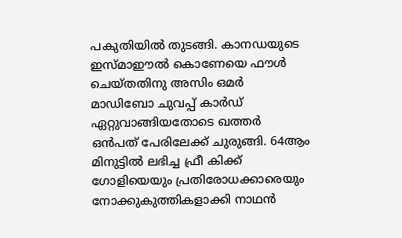പകുതിയിൽ തുടങ്ങി. കാനഡയുടെ ഇസ്മാഈൽ കൊണേയെ ഫൗൾ ചെയ്തതിനു അസിം ഒമർ മാഡിബോ ചുവപ്പ് കാർഡ് ഏറ്റുവാങ്ങിയതോടെ ഖത്തർ ഒൻപത് പേരിലേക്ക് ചുരുങ്ങി. 64ആം മിനുട്ടിൽ ലഭിച്ച ഫ്രീ കിക്ക് ഗോളിയെയും പ്രതിരോധക്കാരെയും നോക്കുകുത്തികളാക്കി നാഥൻ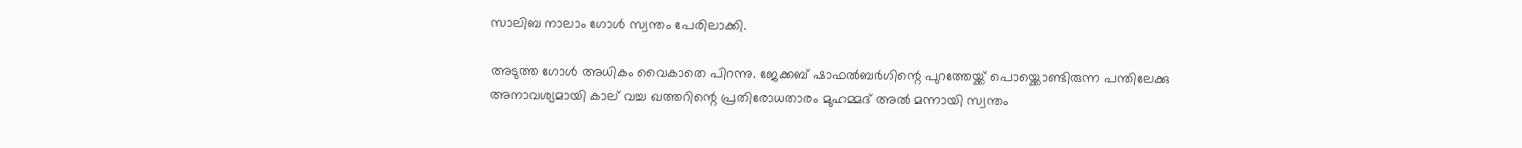സാലിബ നാലാം ഗോൾ സ്വന്തം പേരിലാക്കി.

അടുത്ത ഗോൾ അധികം വൈകാതെ പിറന്നു. ജേക്കബ് ഷാഫല്‍ബര്‍ഗിന്റെ പുറത്തേയ്ക്ക് പൊയ്ക്കൊണ്ടിരുന്ന പന്തിലേക്കു അനാവശ്യമായി കാല് വച്ച ഖത്തറിന്റെ പ്രതിരോധതാരം മുഹമ്മദ് അല്‍ മന്നായി സ്വന്തം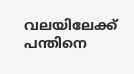വലയിലേക്ക് പന്തിനെ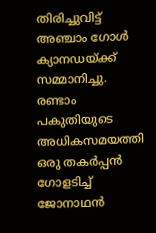തിരിച്ചുവിട്ട് അഞ്ചാം ഗോൾ ക്യാനഡയ്ക്ക് സമ്മാനിച്ചു. രണ്ടാം പകുതിയുടെ അധികസമയത്തി ഒരു തകർപ്പൻ ഗോളടിച്ച് ജോനാഥൻ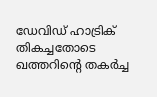ഡേവിഡ് ഹാട്രിക് തികച്ചതോടെ ഖത്തറിന്റെ തകർച്ച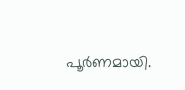പൂർണമായി.